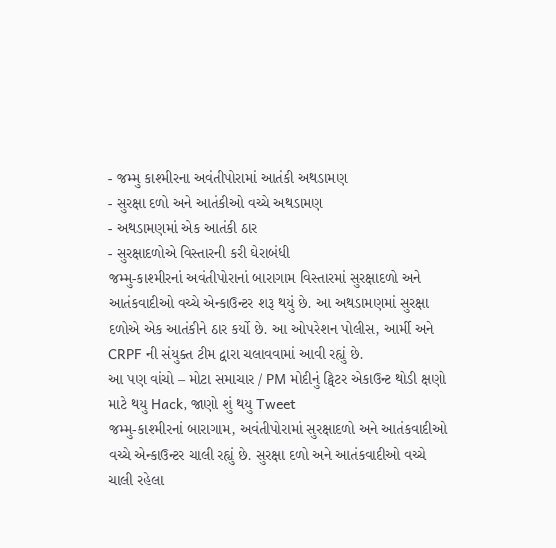- જમ્મુ કાશ્મીરના અવંતીપોરામાં આતંકી અથડામણ
- સુરક્ષા દળો અને આતંકીઓ વચ્ચે અથડામણ
- અથડામણમાં એક આતંકી ઠાર
- સુરક્ષાદળોએ વિસ્તારની કરી ઘેરાબંધી
જમ્મુ-કાશ્મીરનાં અવંતીપોરાનાં બારાગામ વિસ્તારમાં સુરક્ષાદળો અને આતંકવાદીઓ વચ્ચે એન્કાઉન્ટર શરૂ થયું છે. આ અથડામણમાં સુરક્ષા દળોએ એક આતંકીને ઠાર કર્યો છે. આ ઓપરેશન પોલીસ, આર્મી અને CRPF ની સંયુક્ત ટીમ દ્વારા ચલાવવામાં આવી રહ્યું છે.
આ પણ વાંચો – મોટા સમાચાર / PM મોદીનું ટ્વિટર એકાઉન્ટ થોડી ક્ષણો માટે થયુ Hack, જાણો શું થયુ Tweet
જમ્મુ-કાશ્મીરનાં બારાગામ, અવંતીપોરામાં સુરક્ષાદળો અને આતંકવાદીઓ વચ્ચે એન્કાઉન્ટર ચાલી રહ્યું છે. સુરક્ષા દળો અને આતંકવાદીઓ વચ્ચે ચાલી રહેલા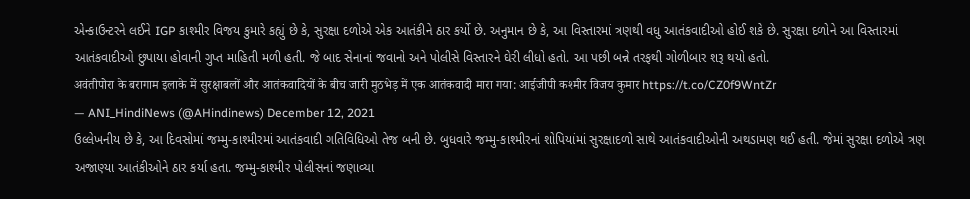એન્કાઉન્ટરને લઈને IGP કાશ્મીર વિજય કુમારે કહ્યું છે કે, સુરક્ષા દળોએ એક આતંકીને ઠાર કર્યો છે. અનુમાન છે કે, આ વિસ્તારમાં ત્રણથી વધુ આતંકવાદીઓ હોઈ શકે છે. સુરક્ષા દળોને આ વિસ્તારમાં આતંકવાદીઓ છુપાયા હોવાની ગુપ્ત માહિતી મળી હતી. જે બાદ સેનાનાં જવાનો અને પોલીસે વિસ્તારને ઘેરી લીધો હતો. આ પછી બન્ને તરફથી ગોળીબાર શરૂ થયો હતો.
अवंतीपोरा के बरागाम इलाके में सुरक्षाबलों और आतंकवादियों के बीच जारी मुठभेड़ में एक आतंकवादी मारा गया: आईजीपी कश्मीर विजय कुमार https://t.co/CZ0f9WntZr
— ANI_HindiNews (@AHindinews) December 12, 2021
ઉલ્લેખનીય છે કે, આ દિવસોમાં જમ્મુ-કાશ્મીરમાં આતંકવાદી ગતિવિધિઓ તેજ બની છે. બુધવારે જમ્મુ-કાશ્મીરનાં શોપિયાંમાં સુરક્ષાદળો સાથે આતંકવાદીઓની અથડામણ થઈ હતી. જેમાં સુરક્ષા દળોએ ત્રણ અજાણ્યા આતંકીઓને ઠાર કર્યા હતા. જમ્મુ-કાશ્મીર પોલીસનાં જણાવ્યા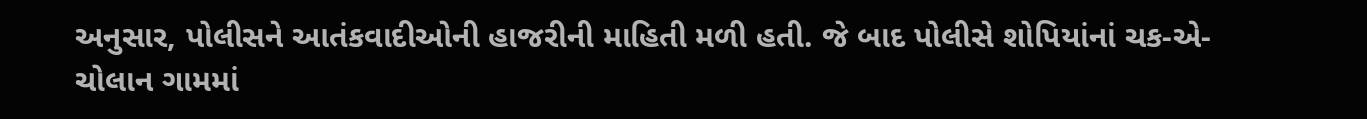અનુસાર, પોલીસને આતંકવાદીઓની હાજરીની માહિતી મળી હતી. જે બાદ પોલીસે શોપિયાંનાં ચક-એ-ચોલાન ગામમાં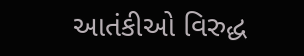આતંકીઓ વિરુદ્ધ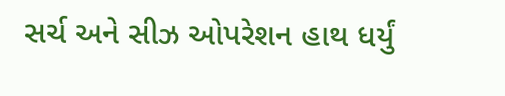સર્ચ અને સીઝ ઓપરેશન હાથ ધર્યું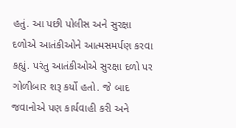હતું. આ પછી પોલીસ અને સુરક્ષા દળોએ આતંકીઓને આત્મસમર્પણ કરવા કહ્યું. પરંતુ આતંકીઓએ સુરક્ષા દળો પર ગોળીબાર શરૂ કર્યો હતો. જે બાદ જવાનોએ પણ કાર્યવાહી કરી અને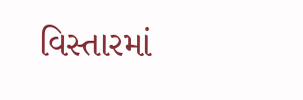વિસ્તારમાં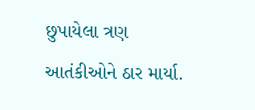છુપાયેલા ત્રણ આતંકીઓને ઠાર માર્યા.